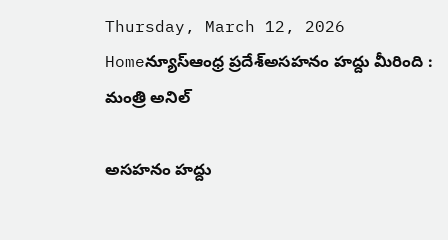Thursday, March 12, 2026
Homeన్యూస్ఆంధ్ర ప్రదేశ్అసహనం హద్దు మీరింది : మంత్రి అనిల్

అసహనం హద్దు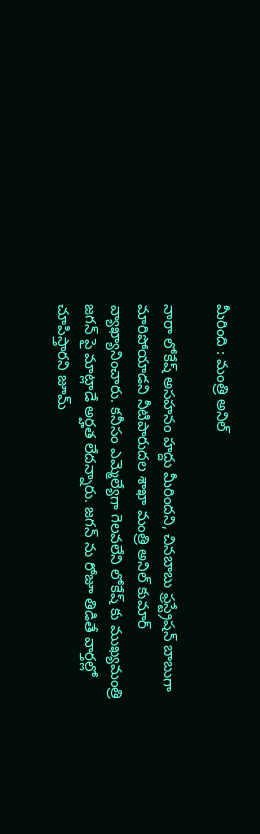మీరింది : మంత్రి అనిల్

నారా లోకేష్ అసహనం హద్దు మీరిందని, చినబాబు ఫ్రస్ట్రేషన్ బాబుగా మారిపోయాడని నీటిపారుదల శాఖా మంత్రి అనిల్ కుమార్ వ్యాఖ్యానించారు. కనీసం ఎమ్మెల్యేగా గెలవలేని లోకేష్ కు ముఖ్యమంత్రి జగన్ పై మాట్లాడే అర్హత లేదన్నారు. జగన్ ను రోజూ తిడితే వార్తల్లో చూపిస్తారని జూమ్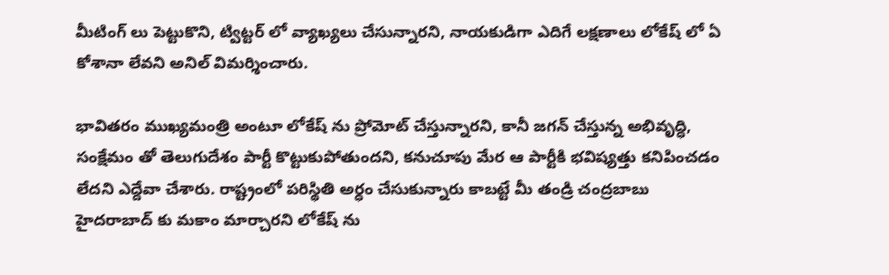మీటింగ్ లు పెట్టుకొని, ట్విట్టర్ లో వ్యాఖ్యలు చేసున్నారని, నాయకుడిగా ఎదిగే లక్షణాలు లోకేష్ లో ఏ కోశానా లేవని అనిల్ విమర్శించారు.

భావితరం ముఖ్యమంత్రి అంటూ లోకేష్ ను ప్రోమోట్ చేస్తున్నారని, కానీ జగన్ చేస్తున్న అభివృద్ధి, సంక్షేమం తో తెలుగుదేశం పార్టీ కొట్టుకుపోతుందని, కనుచూపు మేర ఆ పార్టీకి భవిష్యత్తు కనిపించడం లేదని ఎద్దేవా చేశారు. రాష్ట్రంలో పరిస్థితి అర్ధం చేసుకున్నారు కాబట్టే మీ తండ్రి చంద్రబాబు హైదరాబాద్ కు మకాం మార్చారని లోకేష్ ను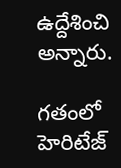ఉద్దేశించి అన్నారు.

గతంలో హెరిటేజ్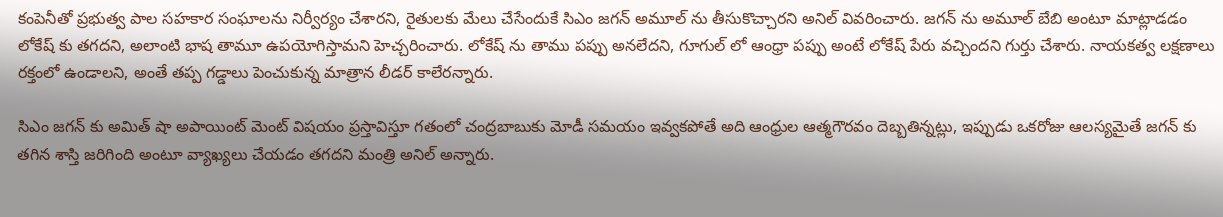కంపెనీతో ప్రభుత్వ పాల సహకార సంఘాలను నిర్వీర్యం చేశారని, రైతులకు మేలు చేసేందుకే సిఎం జగన్ అమూల్ ను తీసుకొచ్చారని అనిల్ వివరించారు. జగన్ ను అమూల్ బేబి అంటూ మాట్లాడడం లోకేష్ కు తగదని, అలాంటి భాష తామూ ఉపయోగిస్తామని హెచ్చరించారు. లోకేష్ ను తాము పప్పు అనలేదని, గూగుల్ లో ఆంధ్రా పప్పు అంటే లోకేష్ పేరు వచ్చిందని గుర్తు చేశారు. నాయకత్వ లక్షణాలు రక్తంలో ఉండాలని, అంతే తప్ప గడ్డాలు పెంచుకున్న మాత్రాన లీడర్ కాలేరన్నారు.

సిఎం జగన్ కు అమిత్ షా అపాయింట్ మెంట్ విషయం ప్రస్తావిస్తూ గతంలో చంద్రబాబుకు మోడీ సమయం ఇవ్వకపోతే అది ఆంధ్రుల ఆత్మగౌరవం దెబ్బతిన్నట్లు, ఇప్పుడు ఒకరోజు ఆలస్యమైతే జగన్ కు తగిన శాస్తి జరిగింది అంటూ వ్యాఖ్యలు చేయడం తగదని మంత్రి అనిల్ అన్నారు.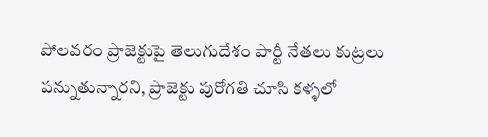పోలవరం ప్రాజెక్టుపై తెలుగుదేశం పార్టీ నేతలు కుట్రలు పన్నుతున్నారని, ప్రాజెక్టు పురోగతి చూసి కళ్ళలో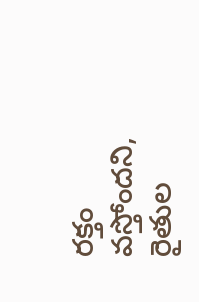రక్తం వస్తోందని, రైతుల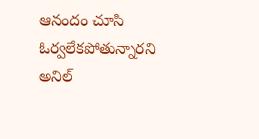ఆనందం చూసి ఓర్వలేకపోతున్నారని అనిల్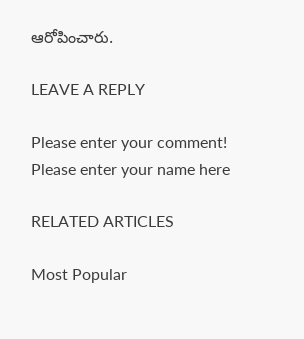ఆరోపించారు.

LEAVE A REPLY

Please enter your comment!
Please enter your name here

RELATED ARTICLES

Most Popular